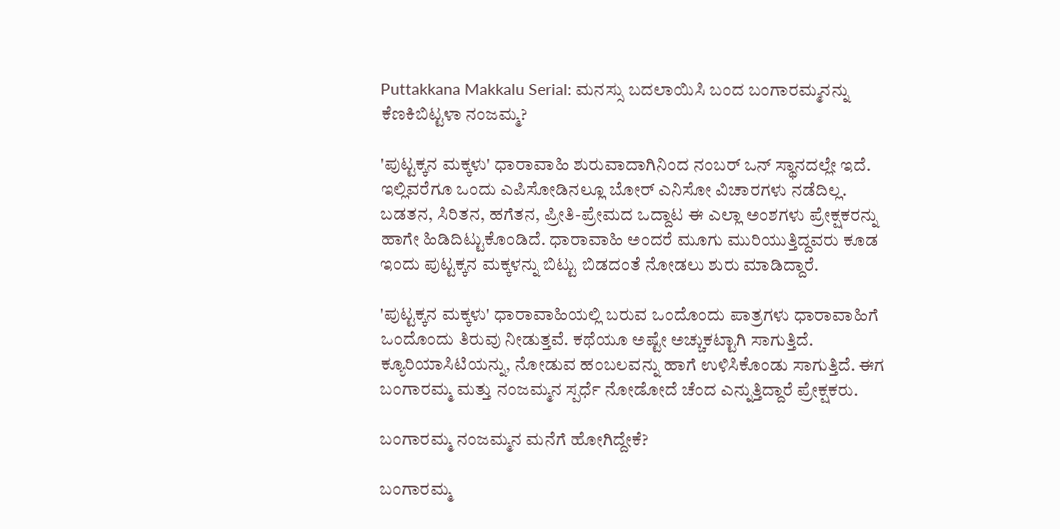Puttakkana Makkalu Serial: ಮನಸ್ಸು ಬದಲಾಯಿಸಿ ಬಂದ ಬಂಗಾರಮ್ಮನನ್ನು ಕೆಣಕಿಬಿಟ್ಟಳಾ ನಂಜಮ್ಮ?

'ಪುಟ್ಟಕ್ಕನ ಮಕ್ಕಳು' ಧಾರಾವಾಹಿ ಶುರುವಾದಾಗಿನಿಂದ ನಂಬರ್ ಒನ್ ಸ್ಥಾನದಲ್ಲೇ ಇದೆ. ಇಲ್ಲಿವರೆಗೂ ಒಂದು ಎಪಿಸೋಡಿನಲ್ಲೂ ಬೋರ್ ಎನಿಸೋ ವಿಚಾರಗಳು ನಡೆದಿಲ್ಲ. ಬಡತನ, ಸಿರಿತನ, ಹಗೆತನ, ಪ್ರೀತಿ-ಪ್ರೇಮದ ಒದ್ದಾಟ ಈ ಎಲ್ಲಾ ಅಂಶಗಳು ಪ್ರೇಕ್ಷಕರನ್ನು ಹಾಗೇ ಹಿಡಿದಿಟ್ಟುಕೊಂಡಿದೆ. ಧಾರಾವಾಹಿ ಅಂದರೆ ಮೂಗು ಮುರಿಯುತ್ತಿದ್ದವರು ಕೂಡ ಇಂದು ಪುಟ್ಟಕ್ಕನ ಮಕ್ಕಳನ್ನು ಬಿಟ್ಟು ಬಿಡದಂತೆ ನೋಡಲು ಶುರು ಮಾಡಿದ್ದಾರೆ.

'ಪುಟ್ಟಕ್ಕನ ಮಕ್ಕಳು' ಧಾರಾವಾಹಿಯಲ್ಲಿ ಬರುವ ಒಂದೊಂದು ಪಾತ್ರಗಳು ಧಾರಾವಾಹಿಗೆ ಒಂದೊಂದು ತಿರುವು ನೀಡುತ್ತವೆ. ಕಥೆಯೂ ಅಷ್ಟೇ ಅಚ್ಚುಕಟ್ಟಾಗಿ ಸಾಗುತ್ತಿದೆ. ಕ್ಯೂರಿಯಾಸಿಟಿಯನ್ನು, ನೋಡುವ ಹಂಬಲವನ್ನು ಹಾಗೆ ಉಳಿಸಿಕೊಂಡು ಸಾಗುತ್ತಿದೆ. ಈಗ ಬಂಗಾರಮ್ಮ ಮತ್ತು ನಂಜಮ್ಮನ ಸ್ಪರ್ಧೆ ನೋಡೋದೆ ಚೆಂದ ಎನ್ನುತ್ತಿದ್ದಾರೆ ಪ್ರೇಕ್ಷಕರು.

ಬಂಗಾರಮ್ಮ ನಂಜಮ್ಮನ ಮನೆಗೆ ಹೋಗಿದ್ದೇಕೆ?

ಬಂಗಾರಮ್ಮ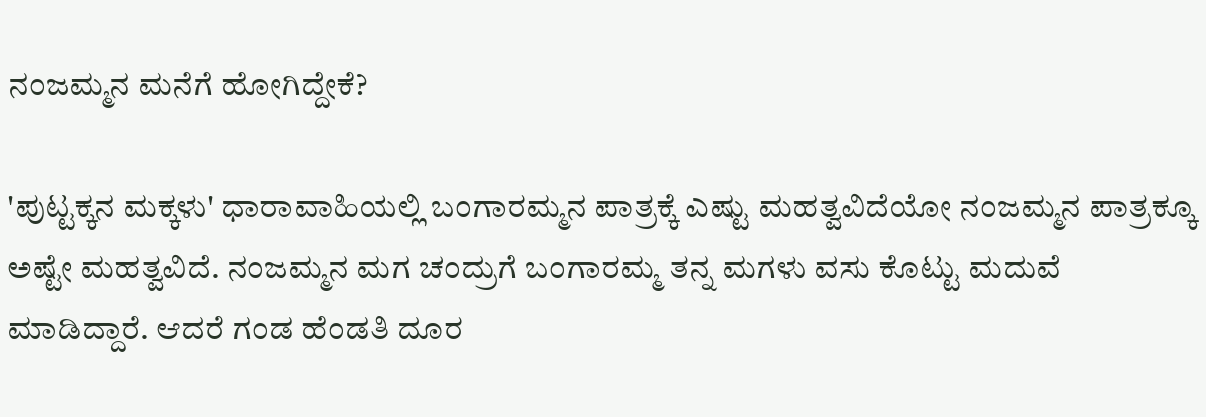ನಂಜಮ್ಮನ ಮನೆಗೆ ಹೋಗಿದ್ದೇಕೆ?

'ಪುಟ್ಟಕ್ಕನ ಮಕ್ಕಳು' ಧಾರಾವಾಹಿಯಲ್ಲಿ ಬಂಗಾರಮ್ಮನ ಪಾತ್ರಕ್ಕೆ ಎಷ್ಟು ಮಹತ್ವವಿದೆಯೋ ನಂಜಮ್ಮನ ಪಾತ್ರಕ್ಕೂ ಅಷ್ಟೇ ಮಹತ್ವವಿದೆ. ನಂಜಮ್ಮನ ಮಗ ಚಂದ್ರುಗೆ ಬಂಗಾರಮ್ಮ ತನ್ನ ಮಗಳು ವಸು ಕೊಟ್ಟು ಮದುವೆ ಮಾಡಿದ್ದಾರೆ. ಆದರೆ ಗಂಡ ಹೆಂಡತಿ ದೂರ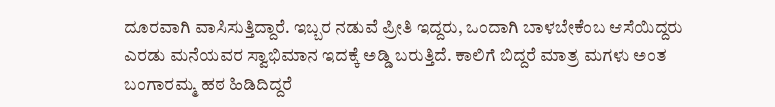ದೂರವಾಗಿ ವಾಸಿಸುತ್ತಿದ್ದಾರೆ. ಇಬ್ಬರ ನಡುವೆ ಪ್ರೀತಿ ಇದ್ದರು, ಒಂದಾಗಿ ಬಾಳಬೇಕೆಂಬ ಆಸೆಯಿದ್ದರು ಎರಡು ಮನೆಯವರ ಸ್ವಾಭಿಮಾನ ಇದಕ್ಕೆ ಅಡ್ಡಿ ಬರುತ್ತಿದೆ. ಕಾಲಿಗೆ ಬಿದ್ದರೆ ಮಾತ್ರ ಮಗಳು ಅಂತ ಬಂಗಾರಮ್ಮ ಹಠ ಹಿಡಿದಿದ್ದರೆ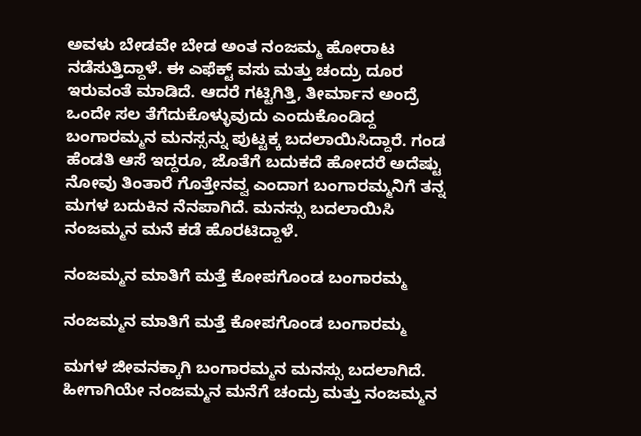ಅವಳು ಬೇಡವೇ ಬೇಡ ಅಂತ ನಂಜಮ್ಮ ಹೋರಾಟ ನಡೆಸುತ್ತಿದ್ದಾಳೆ. ಈ ಎಫೆಕ್ಟ್ ವಸು ಮತ್ತು ಚಂದ್ರು ದೂರ ಇರುವಂತೆ ಮಾಡಿದೆ. ಆದರೆ ಗಟ್ಟಿಗಿತ್ತಿ, ತೀರ್ಮಾನ ಅಂದ್ರೆ ಒಂದೇ ಸಲ ತೆಗೆದುಕೊಳ್ಳುವುದು ಎಂದುಕೊಂಡಿದ್ದ ಬಂಗಾರಮ್ಮನ ಮನಸ್ಸನ್ನು ಪುಟ್ಟಕ್ಕ ಬದಲಾಯಿಸಿದ್ದಾರೆ. ಗಂಡ ಹೆಂಡತಿ ಆಸೆ ಇದ್ದರೂ, ಜೊತೆಗೆ ಬದುಕದೆ ಹೋದರೆ ಅದೆಷ್ಟು ನೋವು ತಿಂತಾರೆ ಗೊತ್ತೇನವ್ವ ಎಂದಾಗ ಬಂಗಾರಮ್ಮನಿಗೆ ತನ್ನ ಮಗಳ ಬದುಕಿನ ನೆನಪಾಗಿದೆ. ಮನಸ್ಸು ಬದಲಾಯಿಸಿ ನಂಜಮ್ಮನ ಮನೆ ಕಡೆ ಹೊರಟಿದ್ದಾಳೆ.

ನಂಜಮ್ಮನ ಮಾತಿಗೆ ಮತ್ತೆ ಕೋಪಗೊಂಡ ಬಂಗಾರಮ್ಮ

ನಂಜಮ್ಮನ ಮಾತಿಗೆ ಮತ್ತೆ ಕೋಪಗೊಂಡ ಬಂಗಾರಮ್ಮ

ಮಗಳ ಜೀವನಕ್ಕಾಗಿ ಬಂಗಾರಮ್ಮನ ಮನಸ್ಸು ಬದಲಾಗಿದೆ. ಹೀಗಾಗಿಯೇ ನಂಜಮ್ಮನ ಮನೆಗೆ ಚಂದ್ರು ಮತ್ತು ನಂಜಮ್ಮನ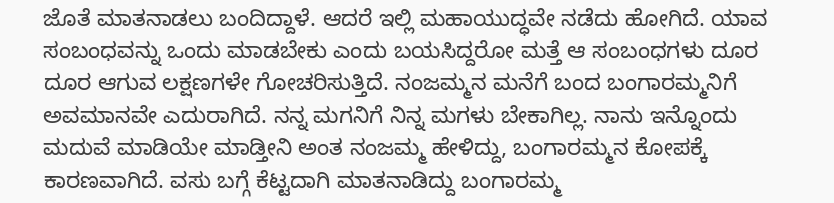ಜೊತೆ ಮಾತನಾಡಲು ಬಂದಿದ್ದಾಳೆ. ಆದರೆ ಇಲ್ಲಿ ಮಹಾಯುದ್ಧವೇ ನಡೆದು ಹೋಗಿದೆ. ಯಾವ ಸಂಬಂಧವನ್ನು ಒಂದು ಮಾಡಬೇಕು ಎಂದು ಬಯಸಿದ್ದರೋ ಮತ್ತೆ ಆ ಸಂಬಂಧಗಳು ದೂರ ದೂರ ಆಗುವ ಲಕ್ಷಣಗಳೇ ಗೋಚರಿಸುತ್ತಿದೆ. ನಂಜಮ್ಮನ ಮನೆಗೆ ಬಂದ ಬಂಗಾರಮ್ಮನಿಗೆ ಅವಮಾನವೇ ಎದುರಾಗಿದೆ. ನನ್ನ ಮಗನಿಗೆ ನಿನ್ನ ಮಗಳು ಬೇಕಾಗಿಲ್ಲ. ನಾನು ಇನ್ನೊಂದು ಮದುವೆ ಮಾಡಿಯೇ ಮಾಡ್ತೀನಿ ಅಂತ ನಂಜಮ್ಮ ಹೇಳಿದ್ದು, ಬಂಗಾರಮ್ಮನ ಕೋಪಕ್ಕೆ ಕಾರಣವಾಗಿದೆ. ವಸು ಬಗ್ಗೆ ಕೆಟ್ಟದಾಗಿ ಮಾತನಾಡಿದ್ದು ಬಂಗಾರಮ್ಮ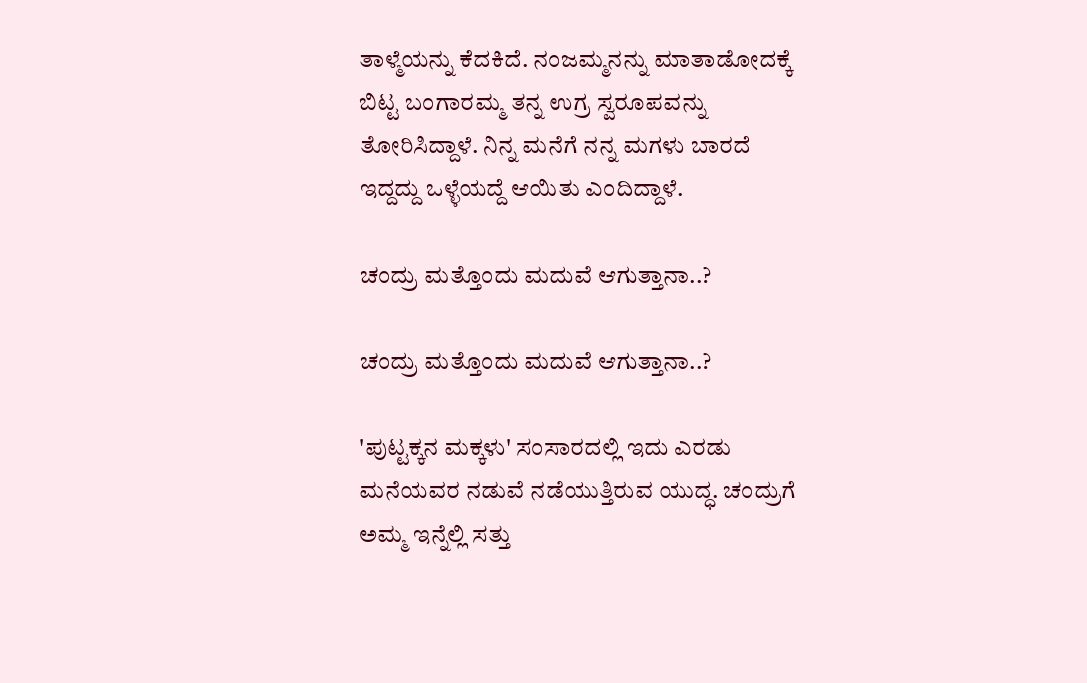ತಾಳ್ಮೆಯನ್ನು ಕೆದಕಿದೆ. ನಂಜಮ್ಮನನ್ನು ಮಾತಾಡೋದಕ್ಕೆ ಬಿಟ್ಟ ಬಂಗಾರಮ್ಮ ತನ್ನ ಉಗ್ರ ಸ್ವರೂಪವನ್ನು ತೋರಿಸಿದ್ದಾಳೆ. ನಿನ್ನ ಮನೆಗೆ ನನ್ನ ಮಗಳು ಬಾರದೆ ಇದ್ದದ್ದು ಒಳ್ಳೆಯದ್ದೆ ಆಯಿತು ಎಂದಿದ್ದಾಳೆ.

ಚಂದ್ರು ಮತ್ತೊಂದು ಮದುವೆ ಆಗುತ್ತಾನಾ..?

ಚಂದ್ರು ಮತ್ತೊಂದು ಮದುವೆ ಆಗುತ್ತಾನಾ..?

'ಪುಟ್ಟಕ್ಕನ ಮಕ್ಕಳು' ಸಂಸಾರದಲ್ಲಿ ಇದು ಎರಡು ಮನೆಯವರ ನಡುವೆ ನಡೆಯುತ್ತಿರುವ ಯುದ್ಧ. ಚಂದ್ರುಗೆ ಅಮ್ಮ ಇನ್ನೆಲ್ಲಿ ಸತ್ತು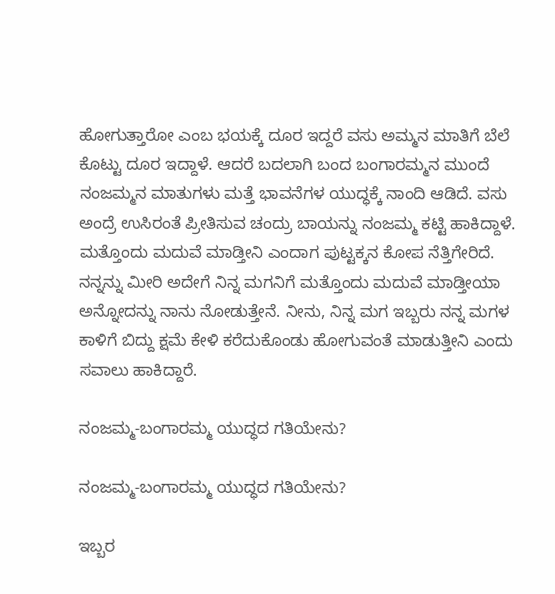ಹೋಗುತ್ತಾರೋ ಎಂಬ ಭಯಕ್ಕೆ ದೂರ ಇದ್ದರೆ ವಸು ಅಮ್ಮನ ಮಾತಿಗೆ ಬೆಲೆ ಕೊಟ್ಟು ದೂರ ಇದ್ದಾಳೆ. ಆದರೆ ಬದಲಾಗಿ ಬಂದ ಬಂಗಾರಮ್ಮನ ಮುಂದೆ ನಂಜಮ್ಮನ ಮಾತುಗಳು ಮತ್ತೆ ಭಾವನೆಗಳ ಯುದ್ಧಕ್ಕೆ ನಾಂದಿ ಆಡಿದೆ. ವಸು ಅಂದ್ರೆ ಉಸಿರಂತೆ ಪ್ರೀತಿಸುವ ಚಂದ್ರು ಬಾಯನ್ನು ನಂಜಮ್ಮ ಕಟ್ಟಿ ಹಾಕಿದ್ದಾಳೆ. ಮತ್ತೊಂದು ಮದುವೆ ಮಾಡ್ತೀನಿ ಎಂದಾಗ ಪುಟ್ಟಕ್ಕನ ಕೋಪ ನೆತ್ತಿಗೇರಿದೆ. ನನ್ನನ್ನು ಮೀರಿ ಅದೇಗೆ ನಿನ್ನ ಮಗನಿಗೆ ಮತ್ತೊಂದು ಮದುವೆ ಮಾಡ್ತೀಯಾ ಅನ್ನೋದನ್ನು ನಾನು ನೋಡುತ್ತೇನೆ. ನೀನು, ನಿನ್ನ ಮಗ ಇಬ್ಬರು ನನ್ನ ಮಗಳ ಕಾಳಿಗೆ ಬಿದ್ದು ಕ್ಷಮೆ ಕೇಳಿ ಕರೆದುಕೊಂಡು ಹೋಗುವಂತೆ ಮಾಡುತ್ತೀನಿ ಎಂದು ಸವಾಲು ಹಾಕಿದ್ದಾರೆ.

ನಂಜಮ್ಮ-ಬಂಗಾರಮ್ಮ ಯುದ್ಧದ ಗತಿಯೇನು?

ನಂಜಮ್ಮ-ಬಂಗಾರಮ್ಮ ಯುದ್ಧದ ಗತಿಯೇನು?

ಇಬ್ಬರ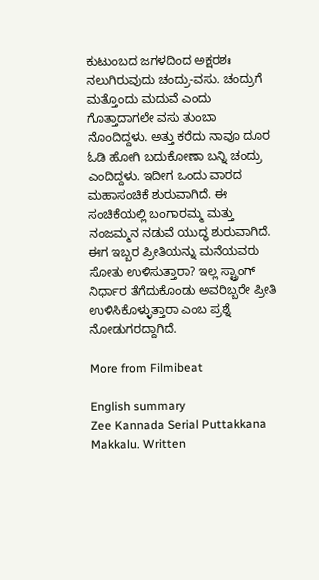ಕುಟುಂಬದ ಜಗಳದಿಂದ ಅಕ್ಷರಶಃ ನಲುಗಿರುವುದು ಚಂದ್ರು-ವಸು. ಚಂದ್ರುಗೆ ಮತ್ತೊಂದು ಮದುವೆ ಎಂದು ಗೊತ್ತಾದಾಗಲೇ ವಸು ತುಂಬಾ ನೊಂದಿದ್ದಳು. ಅತ್ತು ಕರೆದು ನಾವೂ ದೂರ ಓಡಿ ಹೋಗಿ ಬದುಕೋಣಾ ಬನ್ನಿ ಚಂದ್ರು ಎಂದಿದ್ದಳು. ಇದೀಗ ಒಂದು ವಾರದ ಮಹಾಸಂಚಿಕೆ ಶುರುವಾಗಿದೆ. ಈ ಸಂಚಿಕೆಯಲ್ಲಿ ಬಂಗಾರಮ್ಮ ಮತ್ತು ನಂಜಮ್ಮನ ನಡುವೆ ಯುದ್ಧ ಶುರುವಾಗಿದೆ. ಈಗ ಇಬ್ಬರ ಪ್ರೀತಿಯನ್ನು ಮನೆಯವರು ಸೋತು ಉಳಿಸುತ್ತಾರಾ? ಇಲ್ಲ ಸ್ಟ್ರಾಂಗ್ ನಿರ್ಧಾರ ತೆಗೆದುಕೊಂಡು ಅವರಿಬ್ಬರೇ ಪ್ರೀತಿ ಉಳಿಸಿಕೊಳ್ಳುತ್ತಾರಾ ಎಂಬ ಪ್ರಶ್ನೆ ನೋಡುಗರದ್ದಾಗಿದೆ.

More from Filmibeat

English summary
Zee Kannada Serial Puttakkana Makkalu. Written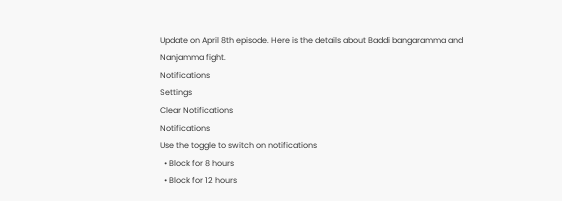Update on April 8th episode. Here is the details about Baddi bangaramma and Nanjamma fight.
Notifications
Settings
Clear Notifications
Notifications
Use the toggle to switch on notifications
  • Block for 8 hours
  • Block for 12 hours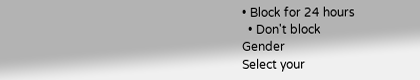• Block for 24 hours
  • Don't block
Gender
Select your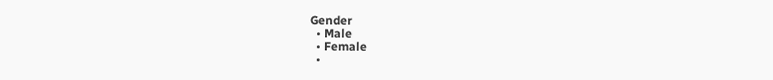Gender
  • Male
  • Female
  •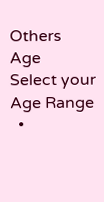Others
Age
Select your Age Range
  •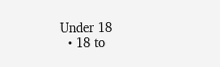Under 18
  • 18 to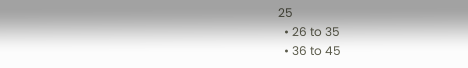25
  • 26 to 35
  • 36 to 45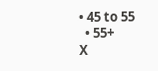• 45 to 55
  • 55+
X